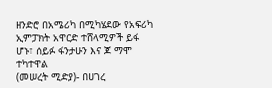ዘንድሮ በአሜሪካ በሚካሄደው የአፍሪካ ኢምፓክት አዋርድ ተሸላሚዎች ይፋ ሆኑ፣ ሰይፉ ፋንታሁን እና ጆ ማሞ ተካተዋል
(መሠረት ሚድያ)- በሀገረ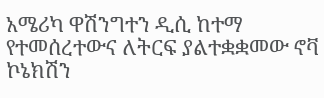አሜሪካ ዋሽንግተን ዲሲ ከተማ የተመሰረተውና ለትርፍ ያልተቋቋመው ኖቫ ኮኔክሽን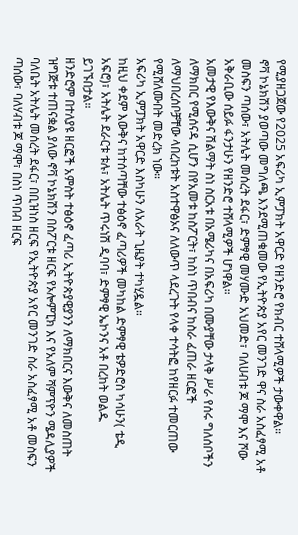የሚያዘጋጀው የ2025 አፍሪካ ኢምፓክት አዋርድ የዘንድሮ የክብር ተሸላሚዎች ታውቀዋል።
ኖቫ ኮኔክሽን ያወጣው መግለጫ እንደሚጠቁመው የኢትዮጵያ አየር መንገድ ዋና ስራ አስፈፃሚ አቶ መስፍን ጣሰው፣ አትሌት መሰረት ደፋር፣ ድምፃዊ መሃሙድ አህመድ፣ ባለሀብቱ ጆ ማሞ እና ሾው አቅራቢው ሰይፉ ፋንታሁን የዘንድሮ ተሸላሚዎች ሆነዋል።
አመታዊ የእውቅና ሽልማት ስነ ስርአቱ በአሜሪካና በአፍሪካ በሙያቸው ታላቅ ሥራ የሰሩ ግለሰቦችን ለማክበር የሚሰናዳ ሲሆን በየአመቱ ከስፖርት፣ ከስነ ጥበብና ከስራ ፈጠራ ዘርፎች ለማህበረሰቦቻቸው ላበረከቱት አስተዋፅኦና ለለውጥ ላደረጉት የላቀ ተሳትፎ ከየዘርፉ ተመርጠው የሚሸለሙበት መድረክ ነው።
አፍሪካ ኢምፓክት አዋርድ እስካሁን ለአራት ጊዜያት ተካሂዷል።
ከዚህ ቀደም እውቅና ከተሰጣቸው ተፅዕኖ ፈጣሪዎች መካከል ድምፃዊ ቴዎድሮስ ካሳሁን( ቴዲ አፍሮ)፣ አትሌት ደራርቱ ቱሉ፣ አትሌት ጥሩነሽ ዲባባ፣ ድምፃዊ ኤኮንና አቶ በረከት ወልዱ ይገኙበታል።
ዘንድሮም በተለያዩ ዘርፎች አምስት ተፅዕኖ ፈጣሪ ኢትዮጵያዊያንን ለማክበርና እውቅና ለመስጠት ዝግጅቱ ተጠናቋል ያለው ኖቫ ኮኔክሽን በስፖርቱ ዘርፍ የኦሎምፒክ እና የአለም ሻምፕዮን ሜዳሊያዎች ባለቤት አትሌት መሰረት ደፋር፣ በቢዝነስ ዘርፍ የኢትዮጵያ አየር መንገድ ስራ አስፈፃሚ አቶ መስፍን ጣሰው፣ ባለሃብቱ ጆ ማሞ፣ በስነ ጥበብ ዘርፍ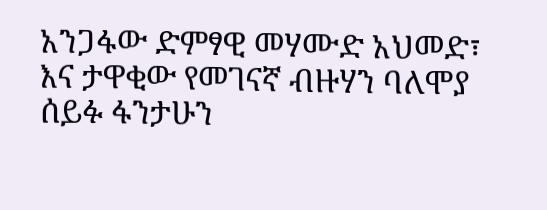አንጋፋው ድምፃዊ መሃሙድ አህመድ፣ እና ታዋቂው የመገናኛ ብዙሃን ባለሞያ ሰይፉ ፋንታሁን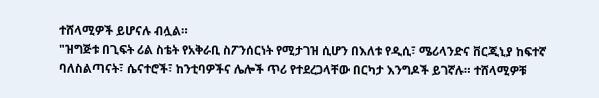ተሸላሚዎች ይሆናሉ ብሏል።
"ዝግጅቱ በጊፍት ሪል ስቴት የአቅራቢ ስፖንሰርነት የሚታገዝ ሲሆን በእለቱ የዲሲ፣ ሜሪላንድና ቨርጂኒያ ከፍተኛ ባለስልጣናት፣ ሴናተሮች፣ ከንቲባዎችና ሌሎች ጥሪ የተደረጋላቸው በርካታ እንግዶች ይገኛሉ። ተሸላሚዎቹ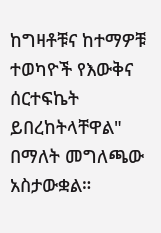ከግዛቶቹና ከተማዎቹ ተወካዮች የእውቅና ሰርተፍኬት ይበረከትላቸዋል" በማለት መግለጫው አስታውቋል።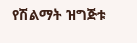የሽልማት ዝግጅቱ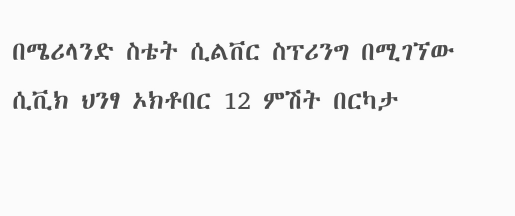በሜሪላንድ ስቴት ሲልቨር ስፕሪንግ በሚገኘው ሲቪክ ህንፃ ኦክቶበር 12 ምሽት በርካታ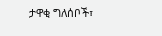ታዋቂ ግለሰቦች፣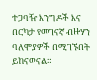ተጋባዥ እንግዶች እና በርካታ የመገናኛ ብዙሃን ባለሞያዎች በሚገኙበት ይከናወናል።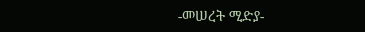-መሠረት ሚድያ-